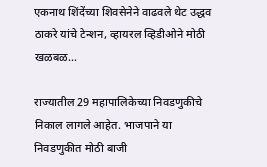एकनाथ शिंदेंच्या शिवसेनेने वाढवले थेट उद्धव ठाकरे यांचे टेन्शन, व्हायरल व्हिडीओने मोठी खळबळ…

राज्यातील 29 महापालिकेच्या निवडणुकीचे निकाल लागले आहेत. भाजपाने या निवडणुकीत मोठी बाजी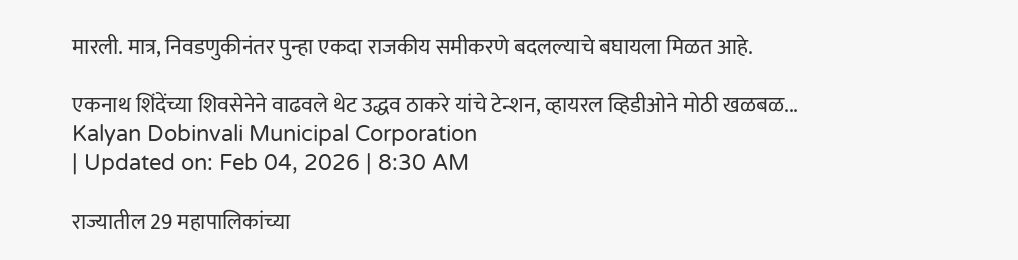मारली. मात्र, निवडणुकीनंतर पुन्हा एकदा राजकीय समीकरणे बदलल्याचे बघायला मिळत आहे.

एकनाथ शिंदेंच्या शिवसेनेने वाढवले थेट उद्धव ठाकरे यांचे टेन्शन, व्हायरल व्हिडीओने मोठी खळबळ...
Kalyan Dobinvali Municipal Corporation
| Updated on: Feb 04, 2026 | 8:30 AM

राज्यातील 29 महापालिकांच्या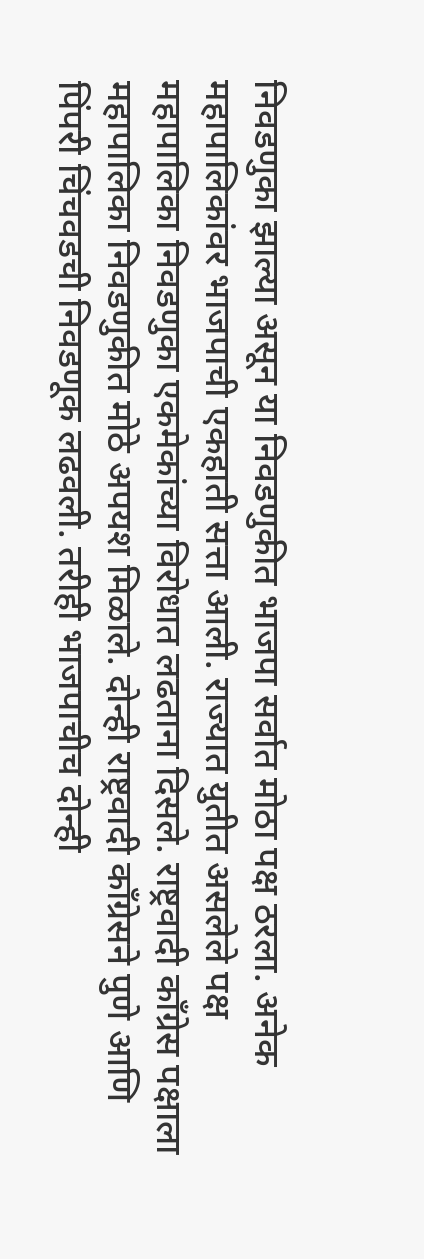निवडणुका झाल्या असून या निवडणुकीत भाजपा सर्वात मोठा पक्ष ठरला. अनेक महापालिकांवर भाजपाची एकहाती सत्ता आली. राज्यात युतीत असलेले पक्ष महापालिका निवडणुका एकमेकांच्या विरोधात लढताना दिसले. राष्ट्रवादी काँग्रेस पक्षाला महापालिका निवडणुकीत मोठे अपयश मिळाले. दोन्ही राष्ट्रवादी काँग्रेसने पुणे आणि पिंपरी चिंचवडची निवडणूक लढवली. तरीही भाजपाचीच दोन्ही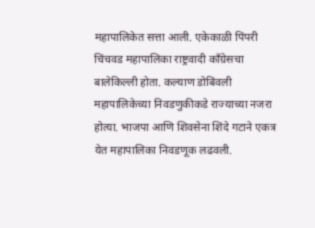महापालिकेत सत्ता आली. एकेकाळी पिंपरी चिंचवड महापालिका राष्ट्रवादी काँग्रेसचा बालेकिल्ली होता. कल्याण डोबिंवली महापालिकेच्या निवडणुकीकडे राज्याच्या नजरा होत्या. भाजपा आणि शिवसेना शिंदे गटाने एकत्र येत महापालिका निवडणूक लढवली.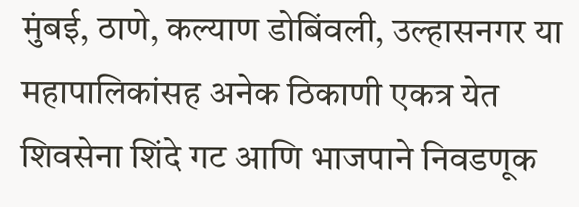मुंबई, ठाणे, कल्याण डोबिंवली, उल्हासनगर या महापालिकांसह अनेक ठिकाणी एकत्र येत शिवसेना शिंदे गट आणि भाजपाने निवडणूक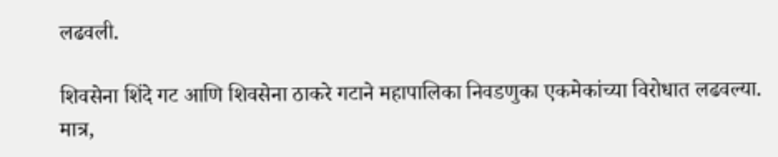लढवली.

शिवसेना शिंदे गट आणि शिवसेना ठाकरे गटाने महापालिका निवडणुका एकमेकांच्या विरोधात लढवल्या. मात्र,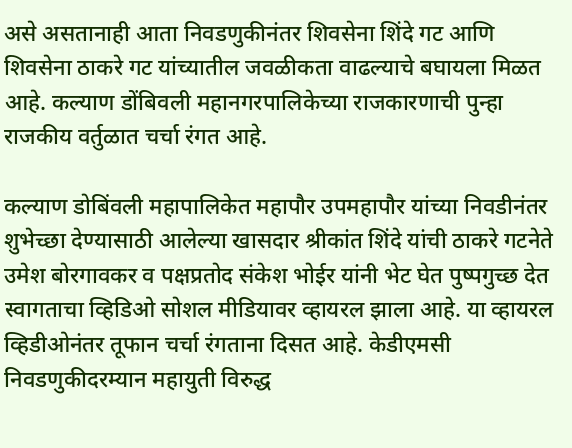असे असतानाही आता निवडणुकीनंतर शिवसेना शिंदे गट आणि शिवसेना ठाकरे गट यांच्यातील जवळीकता वाढल्याचे बघायला मिळत आहे. कल्याण डोंबिवली महानगरपालिकेच्या राजकारणाची पुन्हा राजकीय वर्तुळात चर्चा रंगत आहे.

कल्याण डोबिंवली महापालिकेत महापौर उपमहापौर यांच्या निवडीनंतर शुभेच्छा देण्यासाठी आलेल्या खासदार श्रीकांत शिंदे यांची ठाकरे गटनेते उमेश बोरगावकर व पक्षप्रतोद संकेश भोईर यांनी भेट घेत पुष्पगुच्छ देत स्वागताचा व्हिडिओ सोशल मीडियावर व्हायरल झाला आहे. या व्हायरल व्हिडीओनंतर तूफान चर्चा रंगताना दिसत आहे. केडीएमसी निवडणुकीदरम्यान महायुती विरुद्ध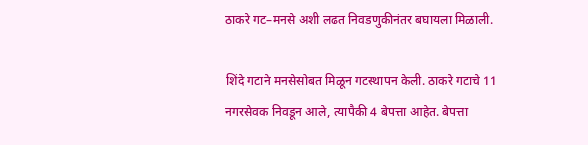ठाकरे गट–मनसे अशी लढत निवडणुकीनंतर बघायला मिळाली.

शिंदे गटाने मनसेसोबत मिळून गटस्थापन केली. ठाकरे गटाचे 11 नगरसेवक निवडून आले, त्यापैकी 4 बेपत्ता आहेत. बेपत्ता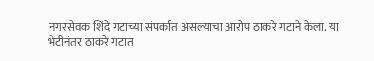नगरसेवक शिंदे गटाच्या संपर्कात असल्याचा आरोप ठाकरे गटाने केला. या भेटीनंतर ठाकरे गटात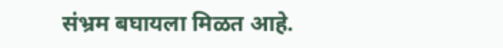संभ्रम बघायला मिळत आहे.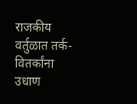राजकीय वर्तुळात तर्क-वितर्कांना उधाण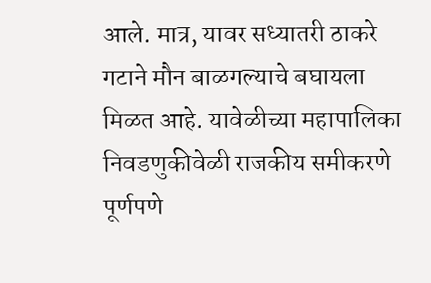आले. मात्र, यावर सध्यातरी ठाकरे गटाने मौन बाळगल्याचे बघायला मिळत आहे. यावेळीच्या महापालिका निवडणुकीवेळी राजकीय समीकरणे पूर्णपणे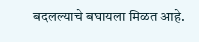बदलल्याचे बघायला मिळत आहे.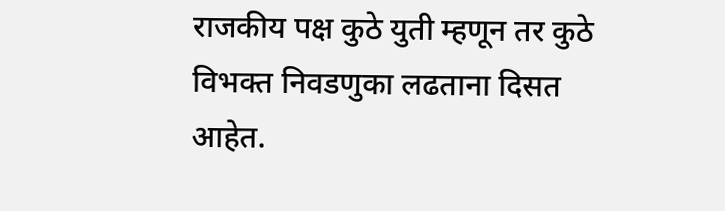राजकीय पक्ष कुठे युती म्हणून तर कुठे विभक्त निवडणुका लढताना दिसत आहेत.